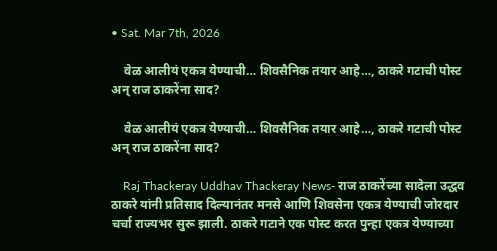• Sat. Mar 7th, 2026

    वेळ आलीयं एकत्र येण्याची… शिवसैनिक तयार आहे…, ठाकरे गटाची पोस्ट अन् राज ठाकरेंना साद?

    वेळ आलीयं एकत्र येण्याची… शिवसैनिक तयार आहे…, ठाकरे गटाची पोस्ट अन् राज ठाकरेंना साद?

    Raj Thackeray Uddhav Thackeray News- राज ठाकरेंच्या सादेला उद्धव ठाकरे यांनी प्रतिसाद दिल्यानंतर मनसे आणि शिवसेना एकत्र येण्याची जोरदार चर्चा राज्यभर सुरू झाली. ठाकरे गटाने एक पोस्ट करत पुन्हा एकत्र येण्याच्या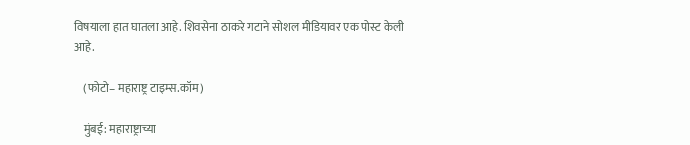विषयाला हात घातला आहे. शिवसेना ठाकरे गटाने सोशल मीडियावर एक पोस्ट केली आहे.

    (फोटो– महाराष्ट्र टाइम्स.कॉम)

    मुंबई: महाराष्ट्राच्या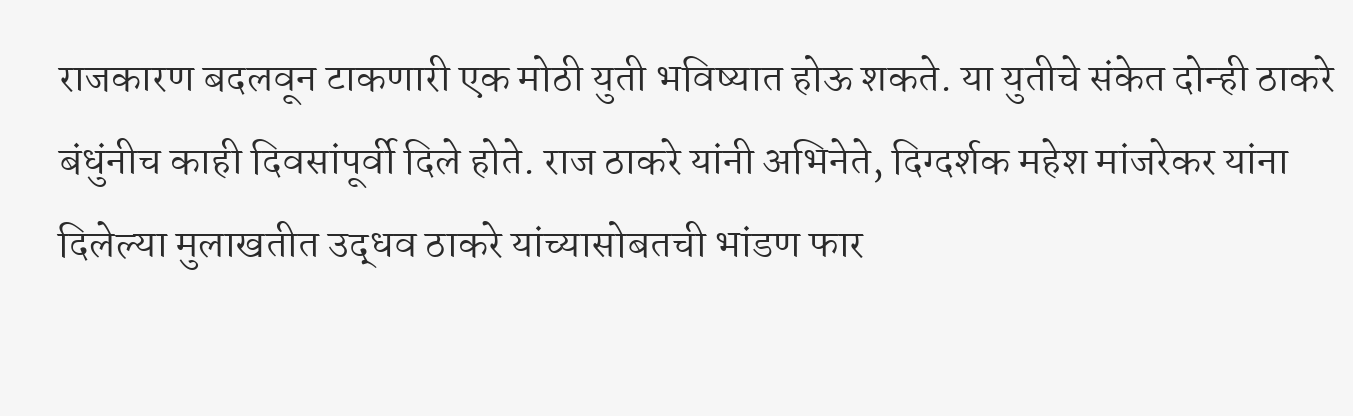राजकारण बदलवून टाकणारी एक मोठी युती भविष्यात होऊ शकते. या युतीचे संकेत दोन्ही ठाकरे बंधुंनीच काही दिवसांपूर्वी दिले होते. राज ठाकरे यांनी अभिनेते, दिग्दर्शक महेश मांजरेकर यांना दिलेल्या मुलाखतीत उद्धव ठाकरे यांच्यासोबतची भांडण फार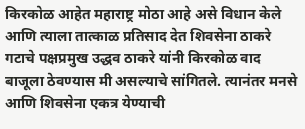किरकोळ आहेत महाराष्ट्र मोठा आहे असे विधान केले आणि त्याला तात्काळ प्रतिसाद देत शिवसेना ठाकरे गटाचे पक्षप्रमुख उद्धव ठाकरे यांनी किरकोळ वाद बाजूला ठेवण्यास मी असल्याचे सांगितले. त्यानंतर मनसे आणि शिवसेना एकत्र येण्याची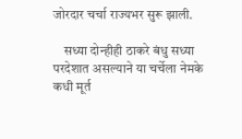जोरदार चर्चा राज्यभर सुरू झाली.

    सध्या दोन्हीही ठाकरे बंधु सध्या परदेशात असल्याने या चर्चेला नेमके कधी मूर्त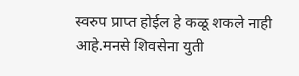स्वरुप प्राप्त होईल हे कळू शकले नाही आहे.मनसे शिवसेना युती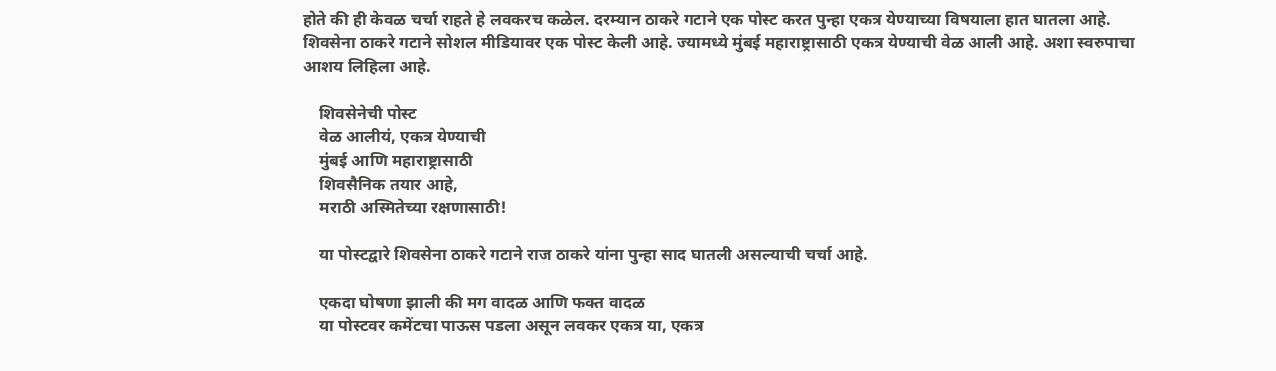होते की ही केवळ चर्चा राहते हे लवकरच कळेल. दरम्यान ठाकरे गटाने एक पोस्ट करत पुन्हा एकत्र येण्याच्या विषयाला हात घातला आहे. शिवसेना ठाकरे गटाने सोशल मीडियावर एक पोस्ट केली आहे. ज्यामध्ये मुंबई महाराष्ट्रासाठी एकत्र येण्याची वेळ आली आहे. अशा स्वरुपाचा आशय लिहिला आहे.

    शिवसेनेची पोस्ट
    वेळ आलीयं, एकत्र येण्याची
    मुंबई आणि महाराष्ट्रासाठी
    शिवसैनिक तयार आहे,
    मराठी अस्मितेच्या रक्षणासाठी!

    या पोस्टद्वारे शिवसेना ठाकरे गटाने राज ठाकरे यांना पुन्हा साद घातली असल्याची चर्चा आहे.

    एकदा घोषणा झाली की मग वादळ आणि फक्त वादळ
    या पोस्टवर कमेंटचा पाऊस पडला असून लवकर एकत्र या, एकत्र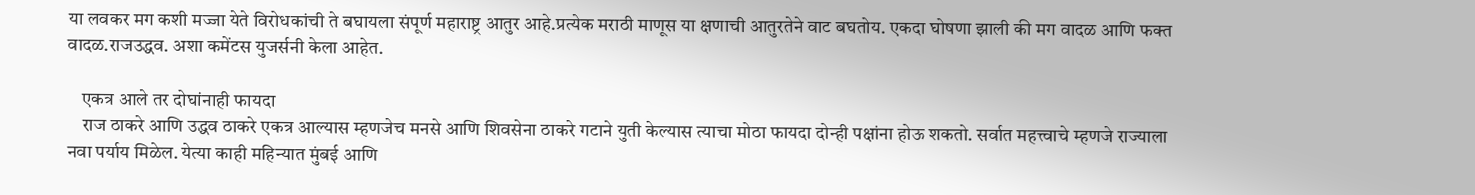या लवकर मग कशी मज्जा येते विरोधकांची ते बघायला संपूर्ण महाराष्ट्र आतुर आहे.प्रत्येक मराठी माणूस या क्षणाची आतुरतेने वाट बघतोय. एकदा घोषणा झाली की मग वादळ आणि फक्त वादळ.राजउद्धव. अशा कमेंटस युजर्सनी केला आहेत.

    एकत्र आले तर दोघांनाही फायदा
    राज ठाकरे आणि उद्धव ठाकरे एकत्र आल्यास म्हणजेच मनसे आणि शिवसेना ठाकरे गटाने युती केल्यास त्याचा मोठा फायदा दोन्ही पक्षांना होऊ शकतो. सर्वात महत्त्वाचे म्हणजे राज्याला नवा पर्याय मिळेल. येत्या काही महिन्यात मुंबई आणि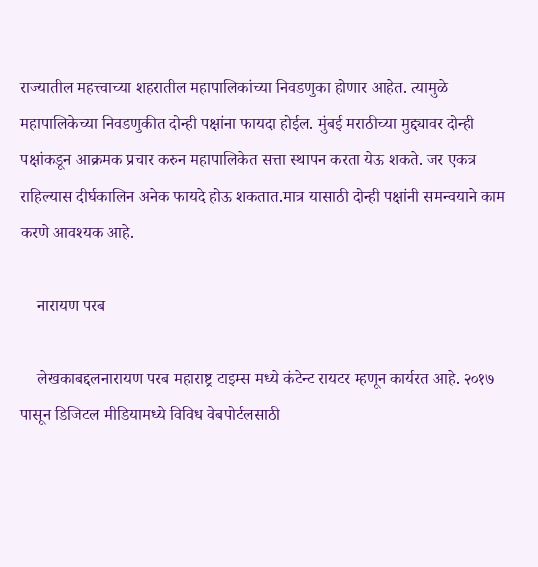राज्यातील महत्त्वाच्या शहरातील महापालिकांच्या निवडणुका होणार आहेत. त्यामुळे महापालिकेच्या निवडणुकीत दोन्ही पक्षांना फायदा होईल. मुंबई मराठीच्या मुद्द्यावर दोन्ही पक्षांकडून आक्रमक प्रचार करुन महापालिकेत सत्ता स्थापन करता येऊ शकते. जर एकत्र राहिल्यास दीर्घकालिन अनेक फायदे होऊ शकतात.मात्र यासाठी दोन्ही पक्षांनी समन्वयाने काम करणे आवश्यक आहे.

    नारायण परब

    लेखकाबद्दलनारायण परब महाराष्ट्र टाइम्स मध्ये कंटेन्ट रायटर म्हणून कार्यरत आहे. २०१७ पासून डिजिटल मीडियामध्ये विविध वेबपोर्टलसाठी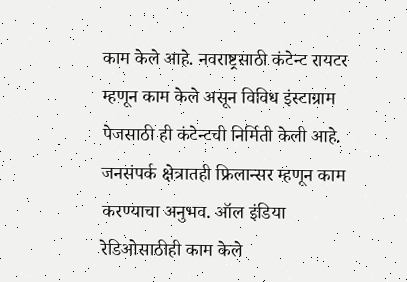काम केले आहे. नवराष्ट्रसाठी कंटेन्ट रायटर म्हणून काम केले असून विविध इंस्टाग्राम पेजसाठी ही कंटेन्टची निर्मिती केली आहे. जनसंपर्क क्षेत्रातही फ्रिलान्सर म्हणून काम करण्याचा अनुभव. ऑल इंडिया रेडिओसाठीही काम केले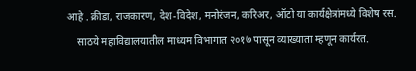आहे . क्रीडा, राजकारण, देश-विदेश, मनोरंजन, करिअर, ऑटो या कार्यक्षेत्रांमध्ये विशेष रस.
    साठये महाविद्यालयातील माध्यम विभागात २०१७ पासून व्याख्याता म्हणून कार्यरत.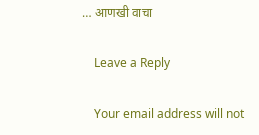… आणखी वाचा

    Leave a Reply

    Your email address will not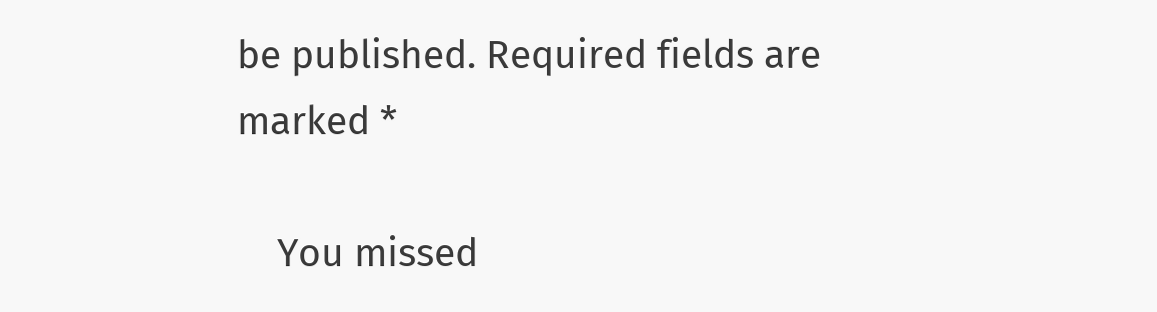be published. Required fields are marked *

    You missed